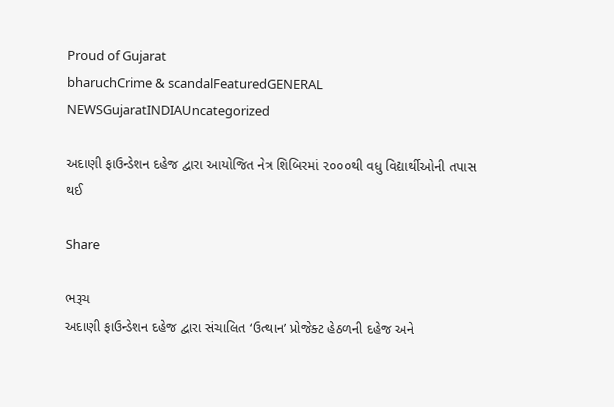Proud of Gujarat
bharuchCrime & scandalFeaturedGENERAL NEWSGujaratINDIAUncategorized

અદાણી ફાઉન્ડેશન દહેજ દ્વારા આયોજિત નેત્ર શિબિરમાં ૨૦૦૦થી વધુ વિદ્યાર્થીઓની તપાસ થઈ

Share

ભરૂચ
અદાણી ફાઉન્ડેશન દહેજ દ્વારા સંચાલિત ‘ઉત્થાન’ પ્રોજેક્ટ હેઠળની દહેજ અને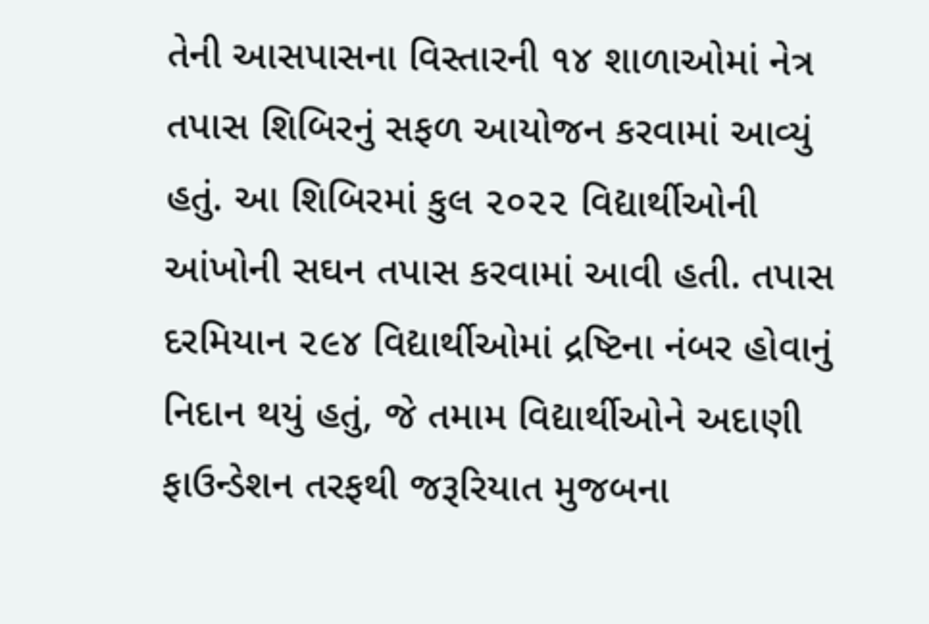તેની આસપાસના વિસ્તારની ૧૪ શાળાઓમાં નેત્ર તપાસ શિબિરનું સફળ આયોજન કરવામાં આવ્યું હતું. આ શિબિરમાં કુલ ૨૦૨૨ વિદ્યાર્થીઓની આંખોની સઘન તપાસ કરવામાં આવી હતી. તપાસ દરમિયાન ૨૯૪ વિદ્યાર્થીઓમાં દ્રષ્ટિના નંબર હોવાનું નિદાન થયું હતું, જે તમામ વિદ્યાર્થીઓને અદાણી ફાઉન્ડેશન તરફથી જરૂરિયાત મુજબના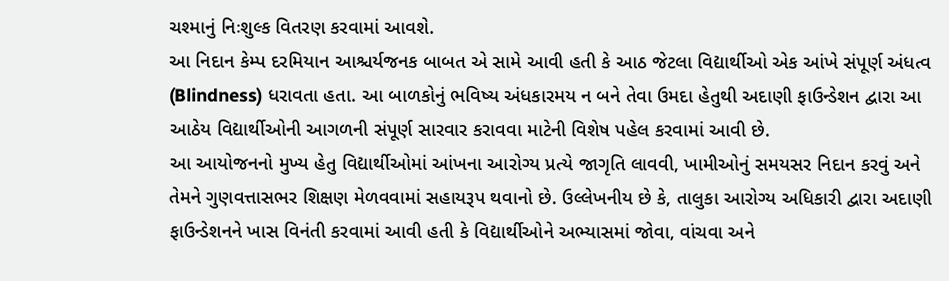ચશ્માનું નિઃશુલ્ક વિતરણ કરવામાં આવશે.
આ નિદાન કેમ્પ દરમિયાન આશ્ચર્યજનક બાબત એ સામે આવી હતી કે આઠ જેટલા વિદ્યાર્થીઓ એક આંખે સંપૂર્ણ અંધત્વ (Blindness) ધરાવતા હતા. આ બાળકોનું ભવિષ્ય અંધકારમય ન બને તેવા ઉમદા હેતુથી અદાણી ફાઉન્ડેશન દ્વારા આ આઠેય વિદ્યાર્થીઓની આગળની સંપૂર્ણ સારવાર કરાવવા માટેની વિશેષ પહેલ કરવામાં આવી છે.
આ આયોજનનો મુખ્ય હેતુ વિદ્યાર્થીઓમાં આંખના આરોગ્ય પ્રત્યે જાગૃતિ લાવવી, ખામીઓનું સમયસર નિદાન કરવું અને તેમને ગુણવત્તાસભર શિક્ષણ મેળવવામાં સહાયરૂપ થવાનો છે. ઉલ્લેખનીય છે કે, તાલુકા આરોગ્ય અધિકારી દ્વારા અદાણી ફાઉન્ડેશનને ખાસ વિનંતી કરવામાં આવી હતી કે વિદ્યાર્થીઓને અભ્યાસમાં જોવા, વાંચવા અને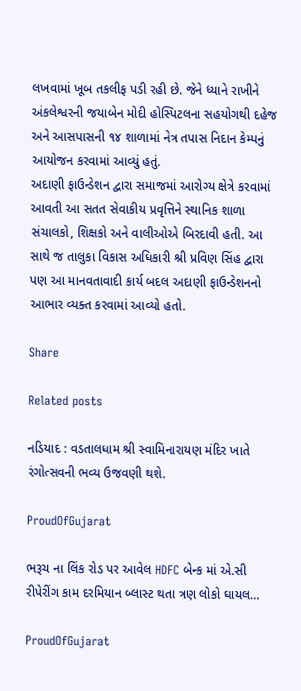લખવામાં ખૂબ તકલીફ પડી રહી છે. જેને ધ્યાને રાખીને અંકલેશ્વરની જયાબેન મોદી હોસ્પિટલના સહયોગથી દહેજ અને આસપાસની ૧૪ શાળામાં નેત્ર તપાસ નિદાન કેમ્પનું આયોજન કરવામાં આવ્યું હતું.
અદાણી ફાઉન્ડેશન દ્વારા સમાજમાં આરોગ્ય ક્ષેત્રે કરવામાં આવતી આ સતત સેવાકીય પ્રવૃત્તિને સ્થાનિક શાળા સંચાલકો, શિક્ષકો અને વાલીઓએ બિરદાવી હતી. આ સાથે જ તાલુકા વિકાસ અધિકારી શ્રી પ્રવિણ સિંહ દ્વારા પણ આ માનવતાવાદી કાર્ય બદલ અદાણી ફાઉન્ડેશનનો આભાર વ્યક્ત કરવામાં આવ્યો હતો.

Share

Related posts

નડિયાદ : વડતાલધામ શ્રી સ્વામિનારાયણ મંદિર ખાતે રંગોત્સવની ભવ્ય ઉજવણી થશે.

ProudOfGujarat

ભરૂચ ના લિંક રોડ પર આવેલ HDFC બેન્ક માં એ.સી રીપેરીંગ કામ દરમિયાન બ્લાસ્ટ થતા ત્રણ લોકો ઘાયલ…

ProudOfGujarat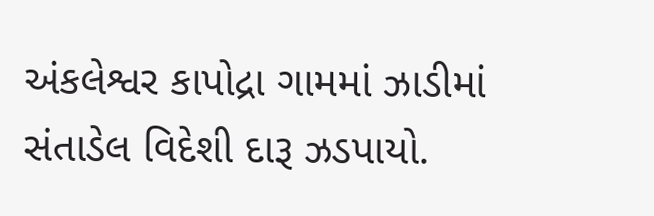અંકલેશ્વર કાપોદ્રા ગામમાં ઝાડીમાં સંતાડેલ વિદેશી દારૂ ઝડપાયો.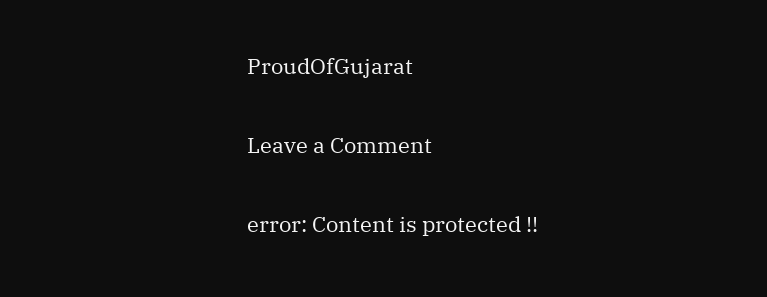ProudOfGujarat

Leave a Comment

error: Content is protected !!